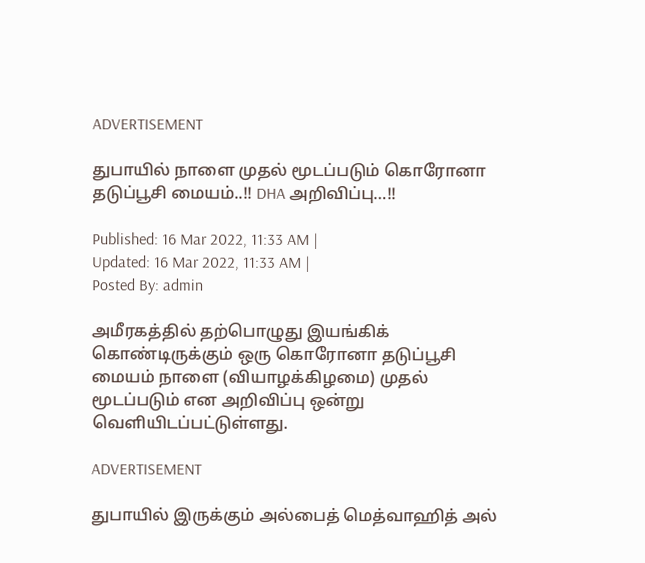ADVERTISEMENT

துபாயில் நாளை முதல் மூடப்படும் கொரோனா தடுப்பூசி மையம்..!! DHA அறிவிப்பு…!!

Published: 16 Mar 2022, 11:33 AM |
Updated: 16 Mar 2022, 11:33 AM |
Posted By: admin

அமீரகத்தில் தற்பொழுது இயங்கிக் கொண்டிருக்கும் ஒரு கொரோனா தடுப்பூசி மையம் நாளை (வியாழக்கிழமை) முதல் மூடப்படும் என அறிவிப்பு ஒன்று வெளியிடப்பட்டுள்ளது.

ADVERTISEMENT

துபாயில் இருக்கும் அல்பைத் மெத்வாஹித் அல்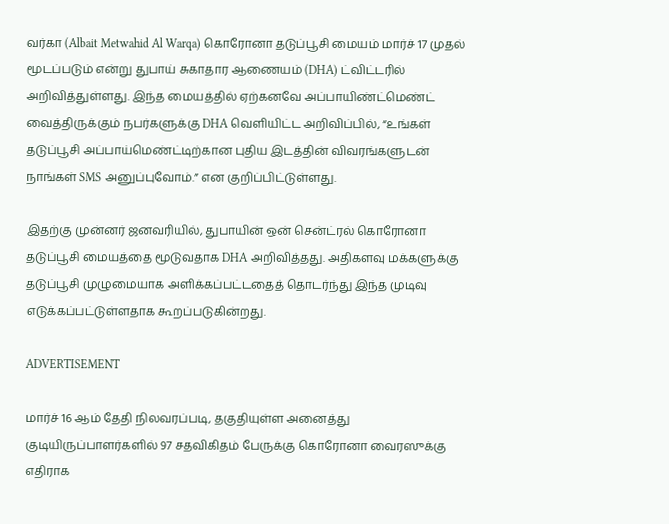வர்கா (Albait Metwahid Al Warqa) கொரோனா தடுப்பூசி மையம் மார்ச் 17 முதல் மூடப்படும் என்று துபாய் சுகாதார ஆணையம் (DHA) ட்விட்டரில் அறிவித்துள்ளது. இந்த மையத்தில் ஏற்கனவே அப்பாயிண்ட்மெண்ட் வைத்திருக்கும் நபர்களுக்கு DHA வெளியிட்ட அறிவிப்பில், “உங்கள் தடுப்பூசி அப்பாய்மெண்ட்டிற்கான புதிய இடத்தின் விவரங்களுடன் நாங்கள் SMS அனுப்புவோம்.” என குறிப்பிட்டுள்ளது.

இதற்கு முன்னர் ஜனவரியில், துபாயின் ஒன் சென்ட்ரல் கொரோனா தடுப்பூசி மையத்தை மூடுவதாக DHA அறிவித்தது. அதிகளவு மக்களுக்கு தடுப்பூசி முழுமையாக அளிக்கப்பட்டதைத் தொடர்ந்து இந்த முடிவு எடுக்கப்பட்டுள்ளதாக கூறப்படுகின்றது.

ADVERTISEMENT

மார்ச் 16 ஆம் தேதி நிலவரப்படி, தகுதியுள்ள அனைத்து குடியிருப்பாளர்களில் 97 சதவிகிதம் பேருக்கு கொரோனா வைரஸுக்கு எதிராக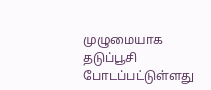முழுமையாக தடுப்பூசி போடப்பட்டுள்ளது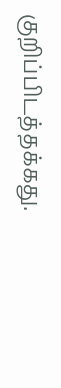குறிப்பிடத்தக்கது.